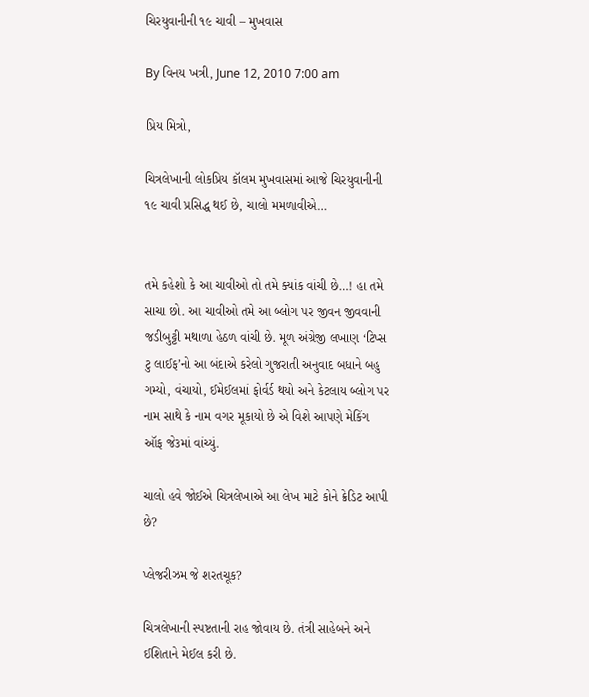ચિરયુવાનીની ૧૯ ચાવી – મુખવાસ

By વિનય ખત્રી, June 12, 2010 7:00 am

પ્રિય મિત્રો,

ચિત્રલેખાની લોકપ્રિય કૉલમ મુખવાસમાં આજે ચિરયુવાનીની ૧૯ ચાવી પ્રસિદ્ધ થઈ છે, ચાલો મમળાવીએ…


તમે કહેશો કે આ ચાવીઓ તો તમે ક્યાંક વાંચી છે…! હા તમે સાચા છો. આ ચાવીઓ તમે આ બ્લોગ પર જીવન જીવવાની જડીબુટ્ટી મથાળા હેઠળ વાંચી છે. મૂળ અંગ્રેજી લખાણ ‘ટિપ્સ ટુ લાઈફ’નો આ બંદાએ કરેલો ગુજરાતી અનુવાદ બધાને બહુ ગમ્યો, વંચાયો, ઈમેઈલમાં ફોર્વર્ડ થયો અને કેટલાય બ્લોગ પર નામ સાથે કે નામ વગર મૂકાયો છે એ વિશે આપણે મેકિંગ ઑફ જે૩માં વાંચ્યું.

ચાલો હવે જોઈએ ચિત્રલેખાએ આ લેખ માટે કોને ક્રેડિટ આપી છે?

પ્લેજરીઝમ જે શરતચૂક?

ચિત્રલેખાની સ્પષ્ટતાની રાહ જોવાય છે. તંત્રી સાહેબને અને ઈશિતાને મેઈલ કરી છે.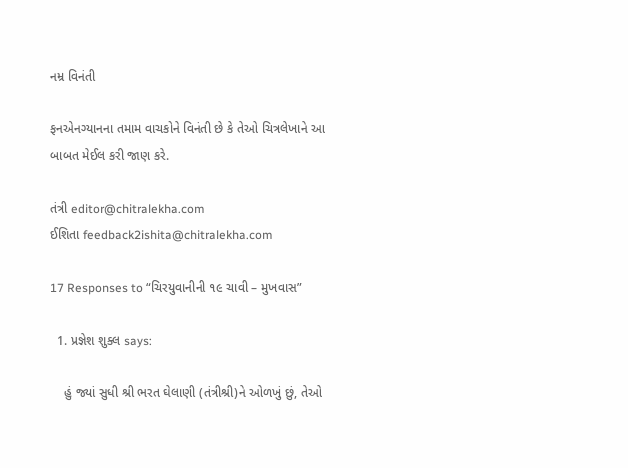નમ્ર વિનંતી

ફનએનગ્યાનના તમામ વાચકોને વિનંતી છે કે તેઓ ચિત્રલેખાને આ બાબત મેઈલ કરી જાણ કરે.

તંત્રી editor@chitralekha.com
ઈશિતા feedback2ishita@chitralekha.com

17 Responses to “ચિરયુવાનીની ૧૯ ચાવી – મુખવાસ”

  1. પ્રજ્ઞેશ શુક્લ says:

    હું જ્યાં સુધી શ્રી ભરત ઘેલાણી (તંત્રીશ્રી)ને ઓળખું છું, તેઓ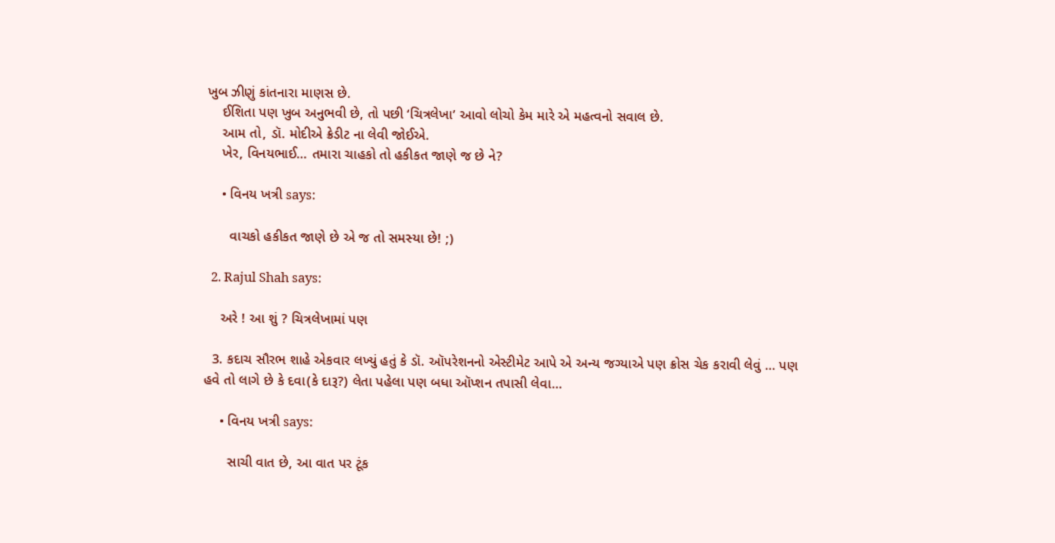ખુબ ઝીણું કાંતનારા માણસ છે.
    ઈશિતા પણ ખુબ અનુભવી છે, તો પછી ‘ચિત્રલેખા’ આવો લોચો કેમ મારે એ મહત્વનો સવાલ છે.
    આમ તો, ડૉ. મોદીએ ક્રેડીટ ના લેવી જોઈએ.
    ખેર, વિનયભાઈ… તમારા ચાહકો તો હકીકત જાણે જ છે ને?

    • વિનય ખત્રી says:

      વાચકો હકીકત જાણે છે એ જ તો સમસ્યા છે! ;)

  2. Rajul Shah says:

    અરે ! આ શું ? ચિત્રલેખામાં પણ

  3. કદાચ સૌરભ શાહે એકવાર લખ્યું હતું કે ડૉ. ઑપરેશનનો એસ્ટીમેટ આપે એ અન્ય જગ્યાએ પણ ક્રોસ ચેક કરાવી લેવું … પણ હવે તો લાગે છે કે દવા(કે દારૂ?) લેતા પહેલા પણ બધા ઑપ્શન તપાસી લેવા…

    • વિનય ખત્રી says:

      સાચી વાત છે, આ વાત પર ટૂંક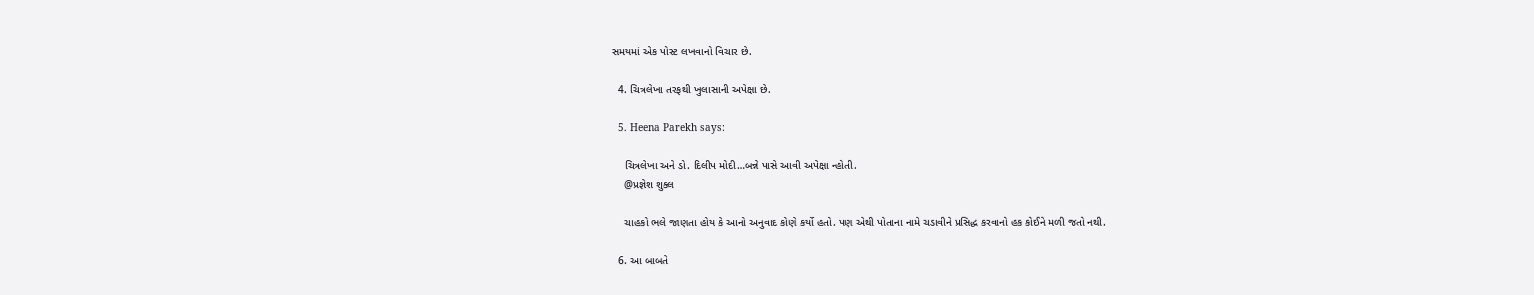સમયમાં એક પોસ્ટ લખવાનો વિચાર છે.

  4. ચિત્રલેખા તરફથી ખુલાસાની અપેક્ષા છે.

  5. Heena Parekh says:

    ચિત્રલેખા અને ડો. દિલીપ મોદી…બન્ને પાસે આવી અપેક્ષા ન્હોતી.
    @પ્રજ્ઞેશ શુક્લ

    ચાહકો ભલે જાણતા હોય કે આનો અનુવાદ કોણે કર્યો હતો. પણ એથી પોતાના નામે ચડાવીને પ્રસિદ્ધ કરવાનો હક કોઈને મળી જતો નથી.

  6. આ બાબતે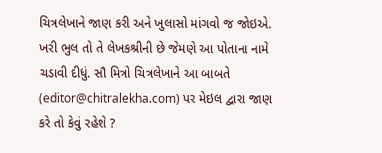ચિત્રલેખાને જાણ કરી અને ખુલાસો માંગવો જ જોઇએ. ખરી ભુલ તો તે લેખકશ્રીની છે જેમણે આ પોતાના નામે ચડાવી દીધું. સૌ મિત્રો ચિત્રલેખાને આ બાબતે (editor@chitralekha.com) પર મેઇલ દ્વારા જાણ કરે તો કેવું રહેશે ?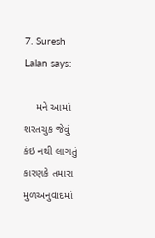7. Suresh Lalan says:

    મને આમાં શરતચુક જેવું કંઇ નથી લાગતું કારણકે તમારા મુળઅનુવાદમાં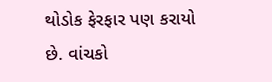થોડોક ફેરફાર પણ કરાયો છે. વાંચકો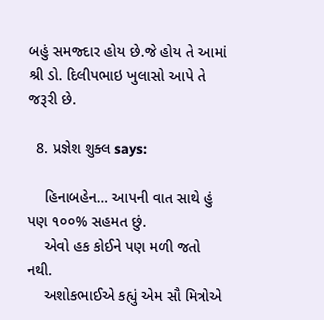બહું સમજ્દાર હોય છે.જે હોય તે આમાં શ્રી ડો. દિલીપભાઇ ખુલાસો આપે તે જરૂરી છે.

  8. પ્રજ્ઞેશ શુક્લ says:

    હિનાબહેન… આપની વાત સાથે હું પણ ૧૦૦% સહમત છું.
    એવો હક કોઈને પણ મળી જતો નથી.
    અશોકભાઈએ કહ્યું એમ સૌ મિત્રોએ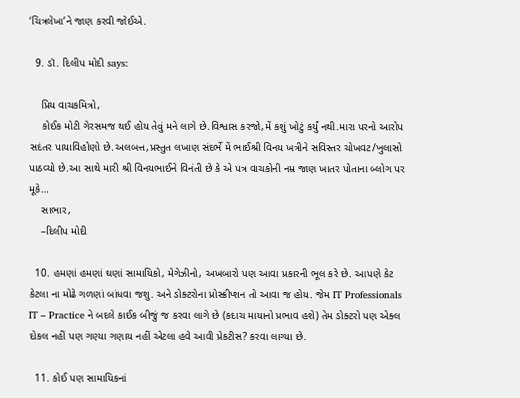‘ચિત્રલેખા’ને જાણ કરવી જોઈએ.

  9. ડૉ. દિલીપ મોદી says:

    પ્રિય વાચકમિત્રો,
    કોઈક મોટી ગેરસમજ થઈ હોય તેવું મને લાગે છે.વિશ્વાસ કરજો,મેં કશું ખોટું કર્યું નથી.મારા પરનો આરોપ સદંતર પાયાવિહોણો છે.અલબત્ત,પ્રસ્તુત લખાણ સંદર્ભે મેં ભાઈશ્રી વિનય ખત્રીને સવિસ્તર ચોખવટ/ખુલાસો પાઠવ્યો છે.આ સાથે મારી શ્રી વિનયભાઈને વિનંતી છે કે એ પત્ર વાચકોની નમ્ર જાણ ખાતર પોતાના બ્લોગ પર મૂકે…
    સાભાર,
    –દિલીપ મોદી

  10. હમણાં હમણાં ઘણાં સામાયિકો, મેગેઝીનો, અખબારો પણ આવા પ્રકારની ભૂલ કરે છે. આપણે કેટ કેટલા ના મોઢે ગળણાં બાંધવા જશુ. અને ડોક્ટરોના પ્રોસ્ક્રીપ્શન તો આવા જ હોય. જેમ IT Professionals IT – Practice ને બદલે કાઈક બીજું જ કરવા લાગે છે (કદાચ માયાનો પ્રભાવ હશે) તેમ ડોક્ટરો પણ એક્લ દોકલ નહીં પણ ગણ્યા ગણાય નહીં એટલા હવે આવી પ્રેકટીસ? કરવા લાગ્યા છે.

  11. કોઈ પણ સામાયિકનાં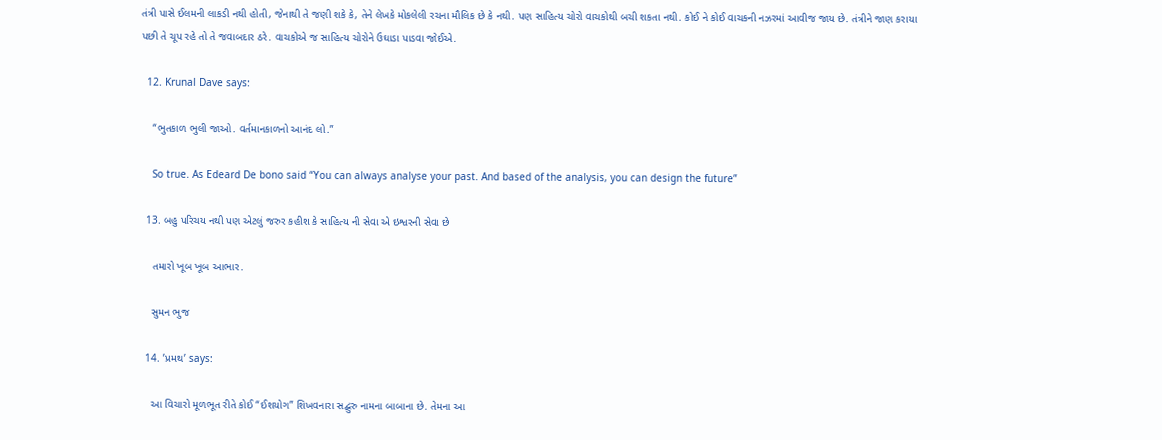તંત્રી પાસે ઈલમની લાકડી નથી હોતી, જેનાથી તે જણી શકે કે, તેને લેખકે મોકલેલી રચના મૌલિક છે કે નથી. પણ સાહિત્ય ચોરો વાચકોથી બચી શકતા નથી. કોઈ ને કોઈ વાચકની નઝરમાં આવીજ જાય છે. તંત્રીને જાણ કરાયા પછી તે ચૂપ રહે તો તે જવાબદાર ઠરે. વાચકોએ જ સાહિત્ય ચોરોને ઉઘાડા પાડવા જોઈએ.

  12. Krunal Dave says:

    “ભુતકાળ ભુલી જાઓ. વર્તમાનકાળનો આનંદ લો.”

    So true. As Edeard De bono said “You can always analyse your past. And based of the analysis, you can design the future”

  13. બહુ પરિચય નથી પણ એટલું જરુર કહીશ કે સાહિત્ય ની સેવા એ ઇશ્વરની સેવા છે

    તમારો ખૂબ ખૂબ આભાર.

    સુમન ભુજ

  14. ’પ્રમથ’ says:

    આ વિચારો મૂળભૂત રીતે કોઈ “ઈશયોગ” શિખવનારા સદ્બુરુ નામના બાબાના છે. તેમના આ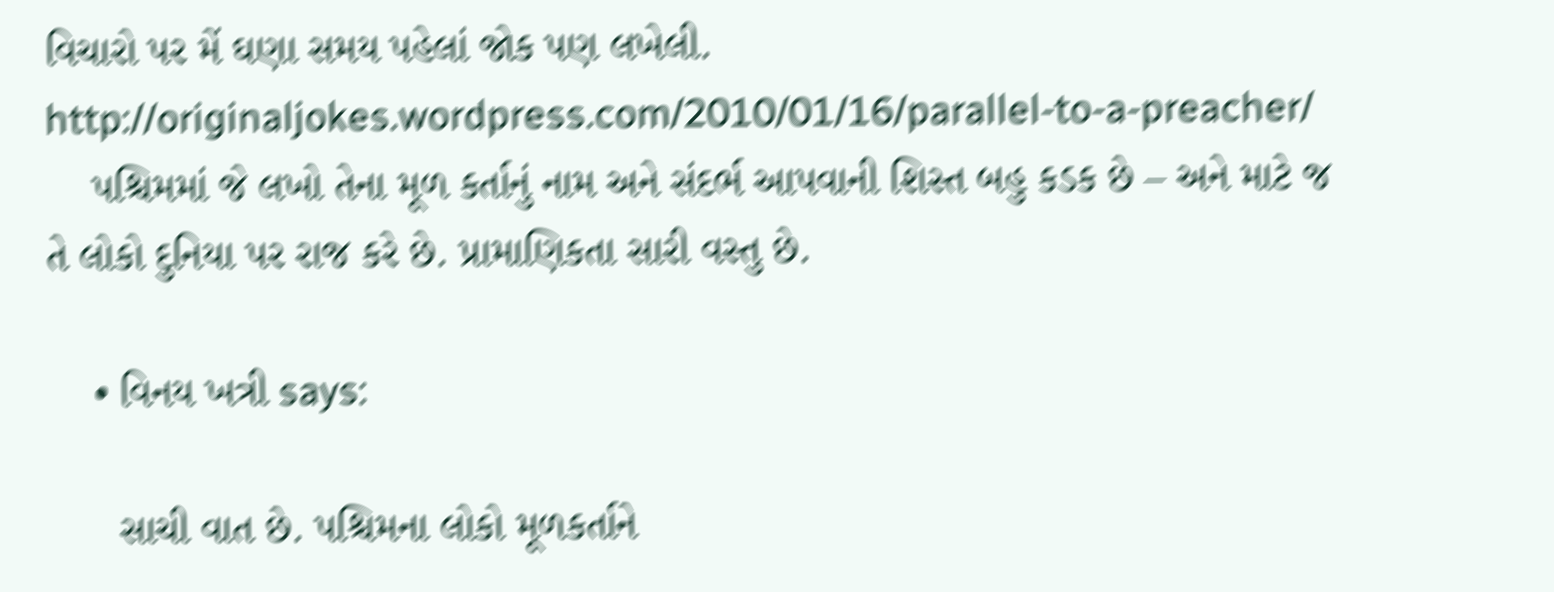વિચારો પર મેં ઘણા સમય પહેલાં જોક પણ લખેલી. http://originaljokes.wordpress.com/2010/01/16/parallel-to-a-preacher/
    પશ્ચિમમાં જે લખો તેના મૂળ કર્તાનું નામ અને સંદર્ભ આપવાની શિસ્ત બહુ કડક છે – અને માટે જ તે લોકો દુનિયા પર રાજ કરે છે. પ્રામાણિકતા સારી વસ્તુ છે.

    • વિનય ખત્રી says:

      સાચી વાત છે. પશ્ચિમના લોકો મૂળકર્તાને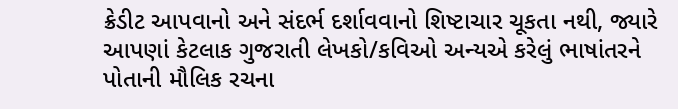ક્રેડીટ આપવાનો અને સંદર્ભ દર્શાવવાનો શિષ્ટાચાર ચૂકતા નથી, જ્યારે આપણાં કેટલાક ગુજરાતી લેખકો/કવિઓ અન્યએ કરેલું ભાષાંતરને પોતાની મૌલિક રચના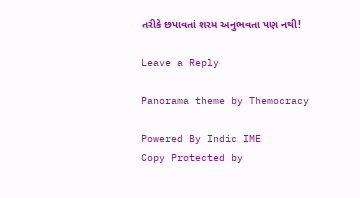તરીકે છપાવતાં શરમ અનુભવતા પણ નથી!

Leave a Reply

Panorama theme by Themocracy

Powered By Indic IME
Copy Protected by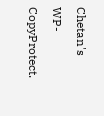Chetan's WP-CopyProtect.